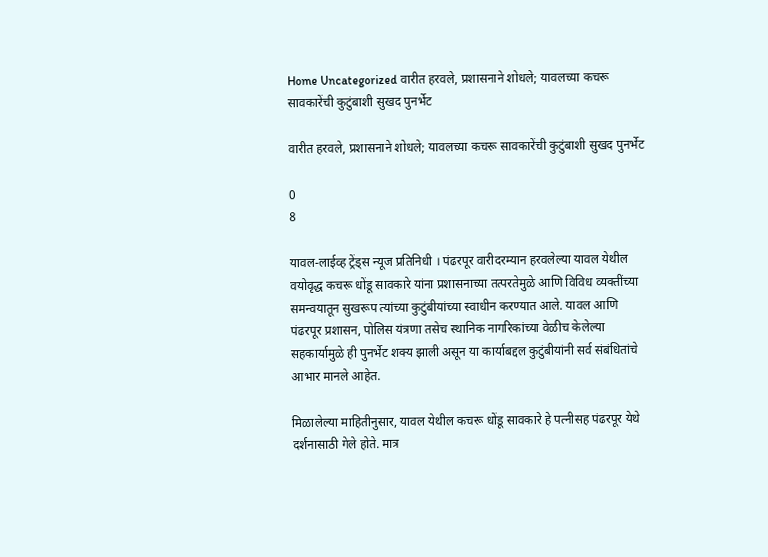Home Uncategorized वारीत हरवले, प्रशासनाने शोधले; यावलच्या कचरू सावकारेंची कुटुंबाशी सुखद पुनर्भेट

वारीत हरवले, प्रशासनाने शोधले; यावलच्या कचरू सावकारेंची कुटुंबाशी सुखद पुनर्भेट

0
8

यावल-लाईव्ह ट्रेंड्स न्यूज प्रतिनिधी । पंढरपूर वारीदरम्यान हरवलेल्या यावल येथील वयोवृद्ध कचरू धोंडू सावकारे यांना प्रशासनाच्या तत्परतेमुळे आणि विविध व्यक्तींच्या समन्वयातून सुखरूप त्यांच्या कुटुंबीयांच्या स्वाधीन करण्यात आले. यावल आणि पंढरपूर प्रशासन, पोलिस यंत्रणा तसेच स्थानिक नागरिकांच्या वेळीच केलेल्या सहकार्यामुळे ही पुनर्भेट शक्य झाली असून या कार्याबद्दल कुटुंबीयांनी सर्व संबंधितांचे आभार मानले आहेत.

मिळालेल्या माहितीनुसार, यावल येथील कचरू धोंडू सावकारे हे पत्नीसह पंढरपूर येथे दर्शनासाठी गेले होते. मात्र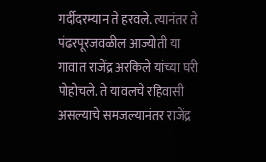गर्दीदरम्यान ते हरवले. त्यानंतर ते पंढरपूरजवळील आज्योती या गावात राजेंद्र अरकिले यांच्या घरी पोहोचले. ते यावलचे रहिवासी असल्याचे समजल्यानंतर राजेंद्र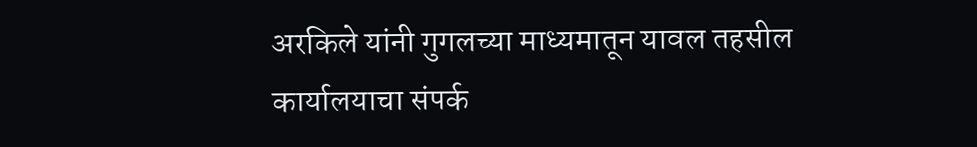अरकिले यांनी गुगलच्या माध्यमातून यावल तहसील कार्यालयाचा संपर्क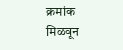क्रमांक मिळवून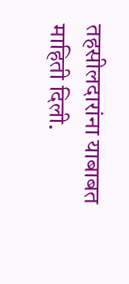तहसीलदारांना याबाबत माहिती दिली.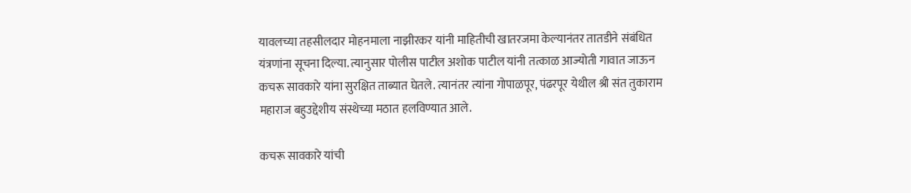यावलच्या तहसीलदार मोहनमाला नाझीरकर यांनी माहितीची खातरजमा केल्यानंतर तातडीने संबंधित यंत्रणांना सूचना दिल्या. त्यानुसार पोलीस पाटील अशोक पाटील यांनी तत्काळ आज्योती गावात जाऊन कचरू सावकारे यांना सुरक्षित ताब्यात घेतले. त्यानंतर त्यांना गोपाळपूर, पंढरपूर येथील श्री संत तुकाराम महाराज बहुउद्देशीय संस्थेच्या मठात हलविण्यात आले.

कचरू सावकारे यांची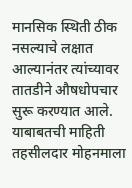मानसिक स्थिती ठीक नसल्याचे लक्षात आल्यानंतर त्यांच्यावर तातडीने औषधोपचार सुरू करण्यात आले. याबाबतची माहिती तहसीलदार मोहनमाला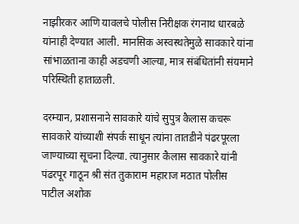नाझीरकर आणि यावलचे पोलीस निरीक्षक रंगनाथ धारबळे यांनाही देण्यात आली. मानसिक अस्वस्थतेमुळे सावकारे यांना सांभाळताना काही अडचणी आल्या, मात्र संबंधितांनी संयमाने परिस्थिती हाताळली.

दरम्यान, प्रशासनाने सावकारे यांचे सुपुत्र कैलास कचरू सावकारे यांच्याशी संपर्क साधून त्यांना तातडीने पंढरपूरला जाण्याच्या सूचना दिल्या. त्यानुसार कैलास सावकारे यांनी पंढरपूर गाठून श्री संत तुकाराम महाराज मठात पोलीस पाटील अशोक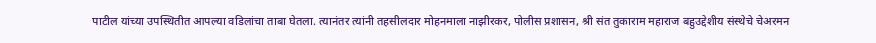पाटील यांच्या उपस्थितीत आपल्या वडिलांचा ताबा घेतला. त्यानंतर त्यांनी तहसीलदार मोहनमाला नाझीरकर, पोलीस प्रशासन, श्री संत तुकाराम महाराज बहुउद्देशीय संस्थेचे चेअरमन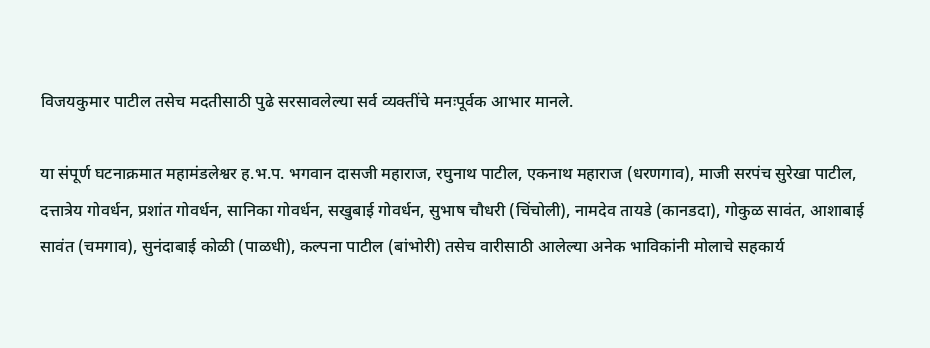विजयकुमार पाटील तसेच मदतीसाठी पुढे सरसावलेल्या सर्व व्यक्तींचे मनःपूर्वक आभार मानले.

या संपूर्ण घटनाक्रमात महामंडलेश्वर ह.भ.प. भगवान दासजी महाराज, रघुनाथ पाटील, एकनाथ महाराज (धरणगाव), माजी सरपंच सुरेखा पाटील, दत्तात्रेय गोवर्धन, प्रशांत गोवर्धन, सानिका गोवर्धन, सखुबाई गोवर्धन, सुभाष चौधरी (चिंचोली), नामदेव तायडे (कानडदा), गोकुळ सावंत, आशाबाई सावंत (चमगाव), सुनंदाबाई कोळी (पाळधी), कल्पना पाटील (बांभोरी) तसेच वारीसाठी आलेल्या अनेक भाविकांनी मोलाचे सहकार्य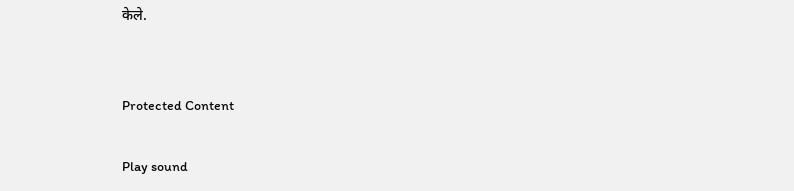केले.


Protected Content

Play sound